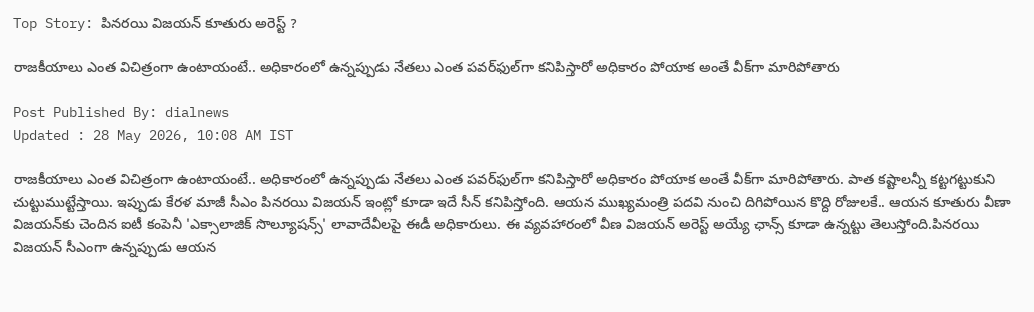Top Story: పినరయి విజయన్‌ కూతురు అరెస్ట్‌ ?

రాజకీయాలు ఎంత విచిత్రంగా ఉంటాయంటే.. అధికారంలో ఉన్నప్పుడు నేతలు ఎంత పవర్‌ఫుల్‌గా కనిపిస్తారో అధికారం పోయాక అంతే వీక్‌గా మారిపోతారు

Post Published By: dialnews
Updated : 28 May 2026, 10:08 AM IST

రాజకీయాలు ఎంత విచిత్రంగా ఉంటాయంటే.. అధికారంలో ఉన్నప్పుడు నేతలు ఎంత పవర్‌ఫుల్‌గా కనిపిస్తారో అధికారం పోయాక అంతే వీక్‌గా మారిపోతారు. పాత కష్టాలన్నీ కట్టగట్టుకుని చుట్టుముట్టేస్తాయి. ఇప్పుడు కేరళ మాజీ సీఎం పినరయి విజయన్‌ ఇంట్లో కూడా ఇదే సీన్‌ కనిపిస్తోంది. ఆయన ముఖ్యమంత్రి పదవి నుంచి దిగిపోయిన కొద్ది రోజులకే.. ఆయన కూతురు వీణా విజయన్‌కు చెందిన ఐటీ కంపెనీ 'ఎక్సాలాజిక్ సొల్యూషన్స్' లావాదేవీలపై ఈడీ అధికారులు. ఈ వ్యవహారంలో వీణ విజయన్‌ అరెస్ట్‌ అయ్యే ఛాన్స్‌ కూడా ఉన్నట్టు తెలుస్తోంది.పినరయి విజయన్‌ సీఎంగా ఉన్నప్పుడు ఆయన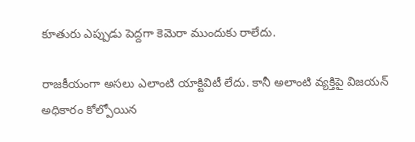కూతురు ఎప్పుడు పెద్దగా కెమెరా ముందుకు రాలేదు.

రాజకీయంగా అసలు ఎలాంటి యాక్టివిటీ లేదు. కానీ అలాంటి వ్యక్తిపై విజయన్‌ అధికారం కోల్పోయిన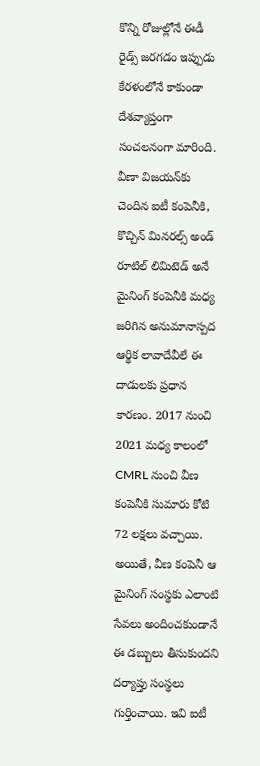కొన్ని రోజుల్లోనే ఈడీ రైడ్స్‌ జరగడం ఇప్పుడు కేరళంలోనే కాకుండా దేశవ్యాప్తంగా సంచలనంగా మారింది. వీణా విజయన్‌కు చెందిన ఐటీ కంపెనీకి, కొచ్చిన్ మినరల్స్ అండ్ రూటిల్ లిమిటెడ్ అనే మైనింగ్ కంపెనీకి మధ్య జరిగిన అనుమానాస్పద ఆర్థిక లావాదేవీలే ఈ దాడులకు ప్రధాన కారణం. 2017 నుంచి 2021 మధ్య కాలంలో CMRL నుంచి వీణ కంపెనీకి సుమారు కోటి 72 లక్షలు వచ్చాయి. అయితే, వీణ కంపెనీ ఆ మైనింగ్ సంస్థకు ఎలాంటి సేవలు అందించకుండానే ఈ డబ్బులు తీసుకుందని దర్యాప్తు సంస్థలు గుర్తించాయి. ఇవి ఐటీ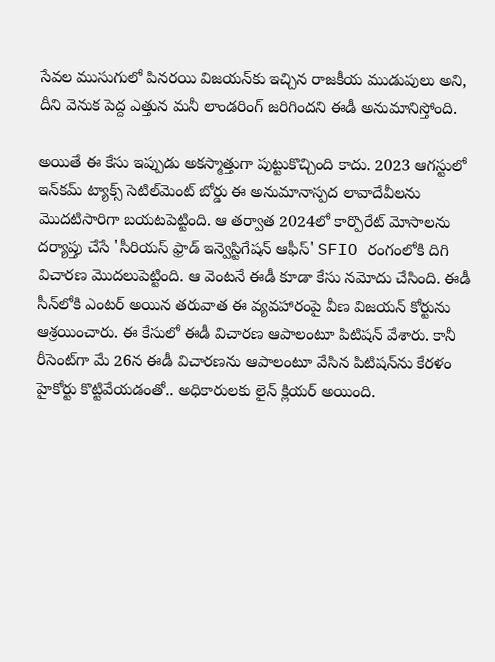సేవల ముసుగులో పినరయి విజయన్‌కు ఇచ్చిన రాజకీయ ముడుపులు అని, దీని వెనుక పెద్ద ఎత్తున మనీ లాండరింగ్ జరిగిందని ఈడీ అనుమానిస్తోంది.

అయితే ఈ కేసు ఇప్పుడు అకస్మాత్తుగా పుట్టుకొచ్చింది కాదు. 2023 ఆగస్టులో ఇన్‌కమ్ ట్యాక్స్ సెటిల్‌మెంట్ బోర్డు ఈ అనుమానాస్పద లావాదేవీలను మొదటిసారిగా బయటపెట్టింది. ఆ తర్వాత 2024లో కార్పొరేట్ మోసాలను దర్యాప్తు చేసే 'సీరియస్ ఫ్రాడ్ ఇన్వెస్టిగేషన్ ఆఫీస్' SFIO రంగంలోకి దిగి విచారణ మొదలుపెట్టింది. ఆ వెంటనే ఈడీ కూడా కేసు నమోదు చేసింది. ఈడీ సీన్‌లోకి ఎంటర్‌ అయిన తరువాత ఈ వ్యవహారంపై వీణ విజయన్‌ కోర్టును ఆశ్రయించారు. ఈ కేసులో ఈడీ విచారణ ఆపాలంటూ పిటిషన్‌ వేశారు. కానీ రీసెంట్‌గా మే 26న ఈడీ విచారణను ఆపాలంటూ వేసిన పిటిషన్‌ను కేరళం హైకోర్టు కొట్టివేయడంతో.. అధికారులకు లైన్ క్లియర్ అయింది.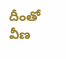దీంతో వీణ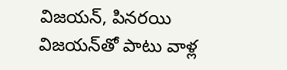విజయన్‌, పినరయి విజయన్‌తో పాటు వాళ్ల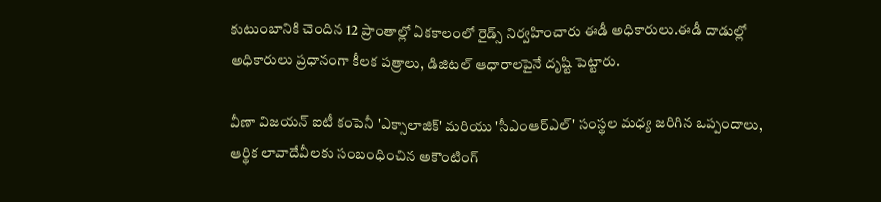కుటుంబానికి చెందిన 12 ప్రాంతాల్లో ఏకకాలంలో రైడ్స్‌ నిర్వహించారు ఈడీ అధికారులు.ఈడీ దాడుల్లో అధికారులు ప్రధానంగా కీలక పత్రాలు, డిజిటల్ ఆధారాలపైనే దృష్టి పెట్టారు.

వీణా విజయన్ ఐటీ కంపెనీ 'ఎక్సాలాజిక్' మరియు 'సీఎంఆర్ఎల్' సంస్థల మధ్య జరిగిన ఒప్పందాలు, ఆర్థిక లావాదేవీలకు సంబంధించిన అకౌంటింగ్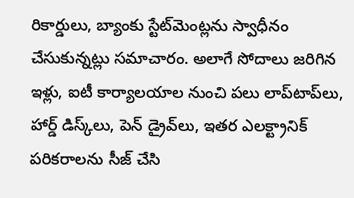రికార్డులు, బ్యాంకు స్టేట్‌మెంట్లను స్వాధీనం చేసుకున్నట్లు సమాచారం. అలాగే సోదాలు జరిగిన ఇళ్లు, ఐటీ కార్యాలయాల నుంచి పలు లాప్‌టాప్‌లు, హార్డ్ డిస్క్‌లు, పెన్ డ్రైవ్‌లు, ఇతర ఎలక్ట్రానిక్ పరికరాలను సీజ్ చేసి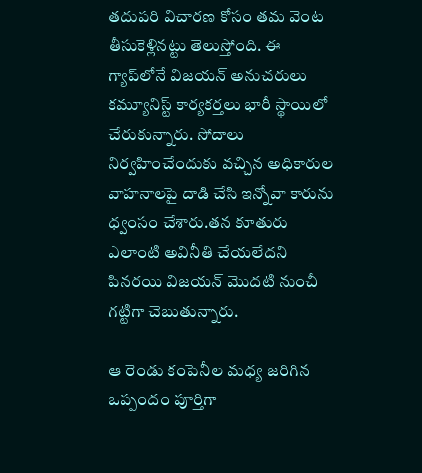తదుపరి విచారణ కోసం తమ వెంట తీసుకెళ్లినట్టు తెలుస్తోంది. ఈ గ్యాప్‌లోనే విజయన్‌ అనుచరులు కమ్యూనిస్ట్‌ కార్యకర్తలు భారీ స్థాయిలో చేరుకున్నారు. సోదాలు నిర్వహించేందుకు వచ్చిన అధికారుల వాహనాలపై దాడి చేసి ఇన్నోవా కారును ధ్వంసం చేశారు.తన కూతురు ఎలాంటి అవినీతి చేయలేదని పినరయి విజయన్ మొదటి నుంచీ గట్టిగా చెబుతున్నారు.

ఆ రెండు కంపెనీల మధ్య జరిగిన ఒప్పందం పూర్తిగా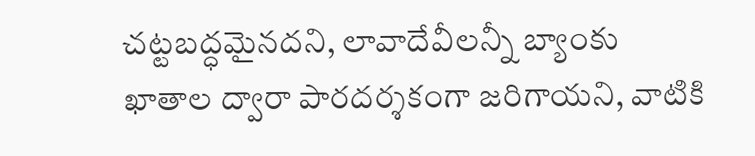చట్టబద్ధమైనదని, లావాదేవీలన్నీ బ్యాంకు ఖాతాల ద్వారా పారదర్శకంగా జరిగాయని, వాటికి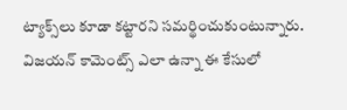ట్యాక్స్‌లు కూడా కట్టారని సమర్థించుకుంటున్నారు. విజయన్‌ కామెంట్స్‌ ఎలా ఉన్నా ఈ కేసులో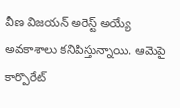వీణ విజయన్‌ అరెస్ట్‌ అయ్యే అవకాశాలు కనిపిస్తున్నాయి. ఆమెపై కార్పొరేట్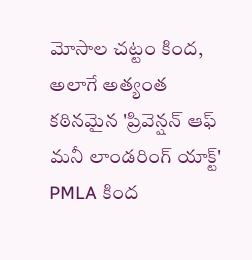మోసాల చట్టం కింద, అలాగే అత్యంత కఠినమైన 'ప్రివెన్షన్ ఆఫ్ మనీ లాండరింగ్ యాక్ట్' PMLA కింద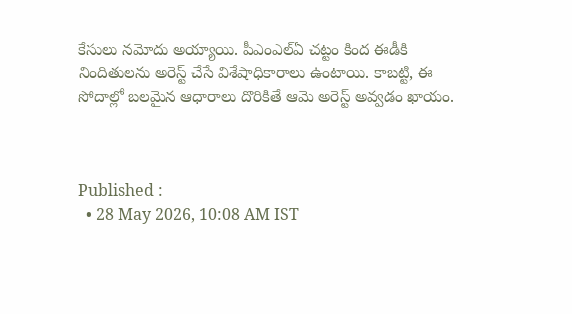కేసులు నమోదు అయ్యాయి. పీఎంఎల్‌ఏ చట్టం కింద ఈడీకి నిందితులను అరెస్ట్ చేసే విశేషాధికారాలు ఉంటాయి. కాబట్టి, ఈ సోదాల్లో బలమైన ఆధారాలు దొరికితే ఆమె అరెస్ట్‌ అవ్వడం ఖాయం.



Published :
  • 28 May 2026, 10:08 AM IST